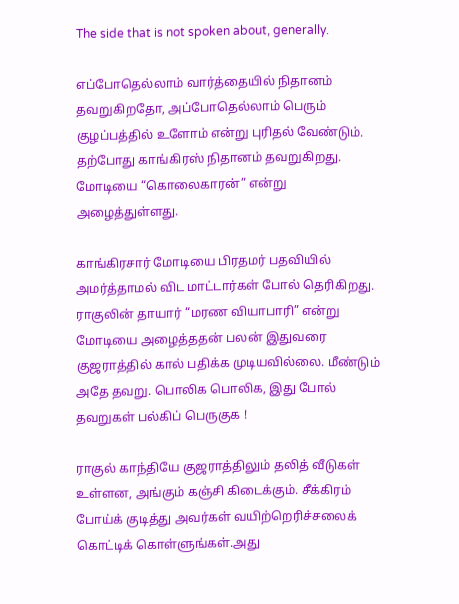The side that is not spoken about, generally.

எப்போதெல்லாம் வார்த்தையில் நிதானம் தவறுகிறதோ, அப்போதெல்லாம் பெரும் குழப்பத்தில் உளோம் என்று புரிதல் வேண்டும். தற்போது காங்கிரஸ் நிதானம் தவறுகிறது. மோடியை “கொலைகாரன்” என்று அழைத்துள்ளது.

காங்கிரசார் மோடியை பிரதமர் பதவியில் அமர்த்தாமல் விட மாட்டார்கள் போல் தெரிகிறது. ராகுலின் தாயார் “மரண வியாபாரி” என்று மோடியை அழைத்ததன் பலன் இதுவரை குஜராத்தில் கால் பதிக்க முடியவில்லை. மீண்டும் அதே தவறு. பொலிக பொலிக, இது போல் தவறுகள் பல்கிப் பெருகுக !

ராகுல் காந்தியே குஜராத்திலும் தலித் வீடுகள் உள்ளன, அங்கும் கஞ்சி கிடைக்கும். சீக்கிரம் போய்க் குடித்து அவர்கள் வயிற்றெரிச்சலைக் கொட்டிக் கொள்ளுங்கள்.அது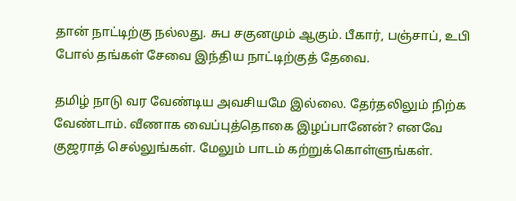தான் நாட்டிற்கு நல்லது. சுப சகுனமும் ஆகும். பீகார், பஞ்சாப், உபி போல் தங்கள் சேவை இந்திய நாட்டிற்குத் தேவை.

தமிழ் நாடு வர வேண்டிய அவசியமே இல்லை. தேர்தலிலும் நிற்க வேண்டாம். வீணாக வைப்புத்தொகை இழப்பானேன்? எனவே குஜராத் செல்லுங்கள். மேலும் பாடம் கற்றுக்கொள்ளுங்கள்.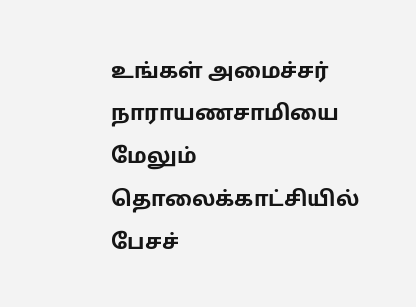உங்கள் அமைச்சர் நாராயணசாமியை மேலும் தொலைக்காட்சியில் பேசச்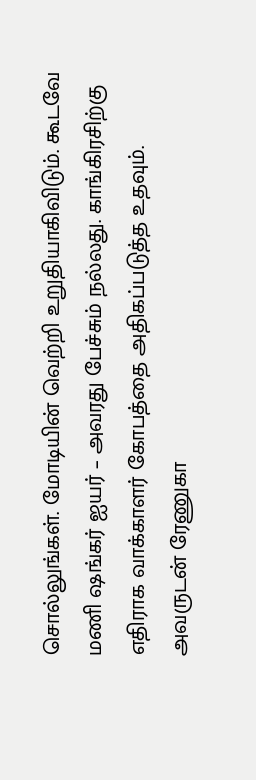சொல்லுங்கள். மோடியின் வெற்றி உறுதியாகிவிடும். கூடவே மணி ஷங்கர் ஐயர் – அவரது பேச்சும் நல்லது. காங்கிரசிற்கு எதிராக வாக்காளர் கோபத்தை அதிகப்படுத்த உதவும். அவருடன் ரேணுகா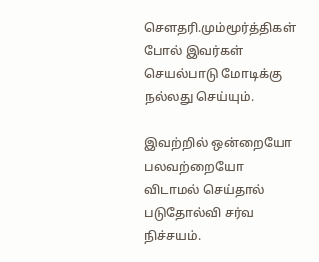சௌதரி.மும்மூர்த்திகள் போல் இவர்கள் செயல்பாடு மோடிக்கு நல்லது செய்யும்.

இவற்றில் ஒன்றையோ பலவற்றையோ விடாமல் செய்தால் படுதோல்வி சர்வ நிச்சயம்.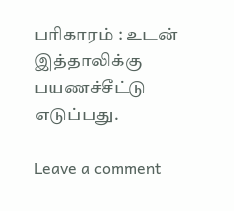பரிகாரம் : உடன் இத்தாலிக்கு பயணச்சீட்டு எடுப்பது.

Leave a comment